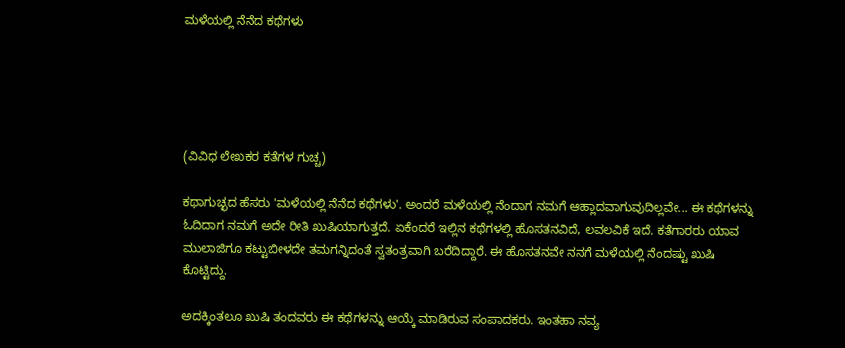ಮಳೆಯಲ್ಲಿ ನೆನೆದ ಕಥೆಗಳು





(ವಿವಿಧ ಲೇಖಕರ ಕತೆಗಳ ಗುಚ್ಚ)

ಕಥಾಗುಚ್ಛದ ಹೆಸರು 'ಮಳೆಯಲ್ಲಿ ನೆನೆದ ಕಥೆಗಳು'. ಅಂದರೆ ಮಳೆಯಲ್ಲಿ ನೆಂದಾಗ ನಮಗೆ ಆಹ್ಲಾದವಾಗುವುದಿಲ್ಲವೇ... ಈ ಕಥೆಗಳನ್ನು ಓದಿದಾಗ ನಮಗೆ ಅದೇ ರೀತಿ ಖುಷಿಯಾಗುತ್ತದೆ. ಏಕೆಂದರೆ ಇಲ್ಲಿನ ಕಥೆಗಳಲ್ಲಿ ಹೊಸತನವಿದೆ, ಲವಲವಿಕೆ ಇದೆ. ಕತೆಗಾರರು ಯಾವ ಮುಲಾಜಿಗೂ ಕಟ್ಟುಬೀಳದೇ ತಮಗನ್ನಿದಂತೆ ಸ್ವತಂತ್ರವಾಗಿ ಬರೆದಿದ್ದಾರೆ. ಈ ಹೊಸತನವೇ ನನಗೆ ಮಳೆಯಲ್ಲಿ ನೆಂದಷ್ಟು ಖುಷಿ ಕೊಟ್ಟಿದ್ದು.

ಅದಕ್ಕಿಂತಲೂ ಖುಷಿ ತಂದವರು ಈ ಕಥೆಗಳನ್ನು ಆಯ್ಕೆ ಮಾಡಿರುವ ಸಂಪಾದಕರು. ಇಂತಹಾ ನವ್ಯ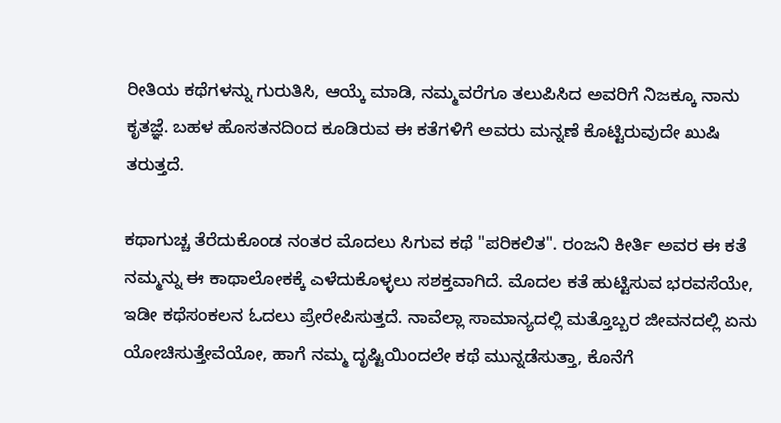ರೀತಿಯ ಕಥೆಗಳನ್ನು ಗುರುತಿಸಿ, ಆಯ್ಕೆ ಮಾಡಿ, ನಮ್ಮವರೆಗೂ ತಲುಪಿಸಿದ ಅವರಿಗೆ ನಿಜಕ್ಕೂ ನಾನು ಕೃತಜ್ಞೆ. ಬಹಳ ಹೊಸತನದಿಂದ ಕೂಡಿರುವ ಈ ಕತೆಗಳಿಗೆ ಅವರು ಮನ್ನಣೆ ಕೊಟ್ಟಿರುವುದೇ ಖುಷಿ ತರುತ್ತದೆ.

ಕಥಾಗುಚ್ಚ ತೆರೆದುಕೊಂಡ ನಂತರ ಮೊದಲು ಸಿಗುವ ಕಥೆ "ಪರಿಕಲಿತ". ರಂಜನಿ ಕೀರ್ತಿ ಅವರ ಈ ಕತೆ ನಮ್ಮನ್ನು ಈ ಕಾಥಾಲೋಕಕ್ಕೆ ಎಳೆದುಕೊಳ್ಳಲು ಸಶಕ್ತವಾಗಿದೆ. ಮೊದಲ ಕತೆ ಹುಟ್ಟಿಸುವ ಭರವಸೆಯೇ, ಇಡೀ ಕಥೆಸಂಕಲನ ಓದಲು ಪ್ರೇರೇಪಿಸುತ್ತದೆ. ನಾವೆಲ್ಲಾ ಸಾಮಾನ್ಯದಲ್ಲಿ ಮತ್ತೊಬ್ಬರ ಜೀವನದಲ್ಲಿ ಏನು ಯೋಚಿಸುತ್ತೇವೆಯೋ, ಹಾಗೆ ನಮ್ಮ ದೃಷ್ಟಿಯಿಂದಲೇ ಕಥೆ ಮುನ್ನಡೆಸುತ್ತಾ, ಕೊನೆಗೆ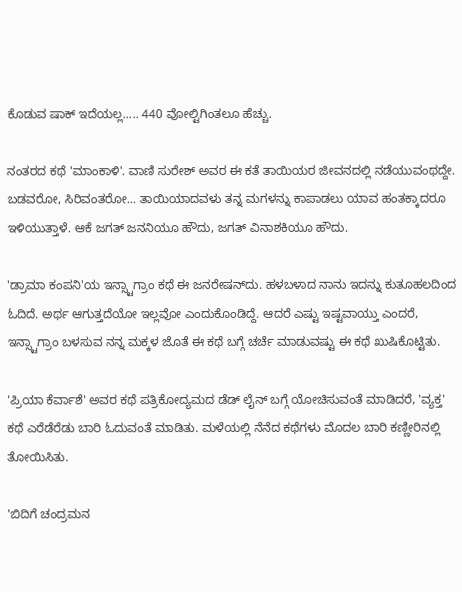ಕೊಡುವ ಷಾಕ್ ಇದೆಯಲ್ಲ..... 440 ವೋಲ್ಟಿಗಿಂತಲೂ ಹೆಚ್ಚು.

ನಂತರದ ಕಥೆ 'ಮಾಂಕಾಳಿ'. ವಾಣಿ ಸುರೇಶ್ ಅವರ ಈ ಕತೆ ತಾಯಿಯರ ಜೀವನದಲ್ಲಿ ನಡೆಯುವಂಥದ್ದೇ. ಬಡವರೋ, ಸಿರಿವಂತರೋ... ತಾಯಿಯಾದವಳು ತನ್ನ ಮಗಳನ್ನು ಕಾಪಾಡಲು ಯಾವ ಹಂತಕ್ಕಾದರೂ ಇಳಿಯುತ್ತಾಳೆ. ಆಕೆ ಜಗತ್ ಜನನಿಯೂ ಹೌದು, ಜಗತ್ ವಿನಾಶಕಿಯೂ ಹೌದು.

'ಡ್ರಾಮಾ ಕಂಪನಿ'ಯ ಇನ್ಸ್ಟಾಗ್ರಾಂ ಕಥೆ ಈ ಜನರೇಷನ್‌ದು. ಹಳಬಳಾದ ನಾನು ಇದನ್ನು ಕುತೂಹಲದಿಂದ‌ ಓದಿದೆ. ಅರ್ಥ ಆಗುತ್ತದೆಯೋ ಇಲ್ಲವೋ ಎಂದುಕೊಂಡಿದ್ದೆ. ಆದರೆ ಎಷ್ಟು ಇಷ್ಟವಾಯ್ತು ಎಂದರೆ, ಇನ್ಸ್ಟಾಗ್ರಾಂ ಬಳಸುವ ನನ್ನ ಮಕ್ಕಳ ಜೊತೆ‌ ಈ ಕಥೆ ಬಗ್ಗೆ ಚರ್ಚೆ ಮಾಡುವಷ್ಟು ಈ ಕಥೆ ಖುಷಿಕೊಟ್ಟಿತು.

'ಪ್ರಿಯಾ ಕೆರ್ವಾಶೆ' ಅವರ ಕಥೆ ಪತ್ರಿಕೋದ್ಯಮದ ಡೆಡ್ ಲೈನ್ ಬಗ್ಗೆ ಯೋಚಿಸುವಂತೆ ಮಾಡಿದರೆ, 'ವ್ಯಕ್ತ' ಕಥೆ ಎರೆಡೆರೆಡು ಬಾರಿ ಓದುವಂತೆ ಮಾಡಿತು. ಮಳೆಯಲ್ಲಿ ನೆನೆದ ಕಥೆಗಳು ಮೊದಲ ಬಾರಿ ಕಣ್ಣೀರಿನಲ್ಲಿ ತೋಯಿಸಿತು.

'ಬಿದಿಗೆ ಚಂದ್ರಮನ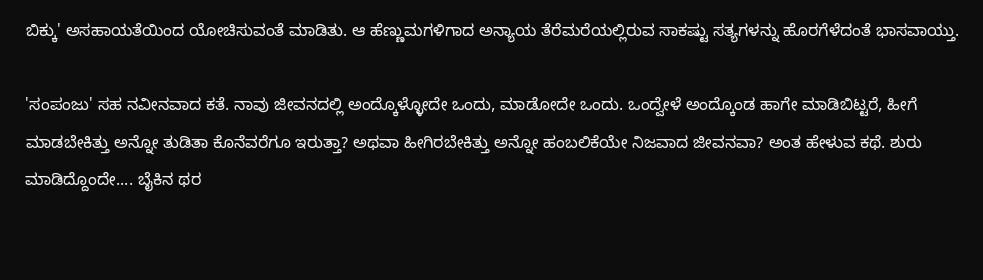ಬಿಕ್ಕು' ಅಸಹಾಯತೆಯಿಂದ ಯೋಚಿಸುವಂತೆ ಮಾಡಿತು. ಆ ಹೆಣ್ಣುಮಗಳಿಗಾದ ಅನ್ಯಾಯ ತೆರೆಮರೆಯಲ್ಲಿರುವ ಸಾಕಷ್ಟು ಸತ್ಯಗಳನ್ನು ಹೊರಗೆಳೆದಂತೆ ಭಾಸವಾಯ್ತು.

'ಸಂಪಂಜು' ಸಹ ನವೀನವಾದ ಕತೆ. ನಾವು ಜೀವನದಲ್ಲಿ ಅಂದ್ಕೊಳ್ಳೋದೇ ಒಂದು, ಮಾಡೋದೇ ಒಂದು. ಒಂದ್ವೇಳೆ ಅಂದ್ಕೊಂಡ ಹಾಗೇ ಮಾಡಿಬಿಟ್ಟರೆ, ಹೀಗೆ ಮಾಡಬೇಕಿತ್ತು ಅನ್ನೋ ತುಡಿತಾ ಕೊನೆವರೆಗೂ ಇರುತ್ತಾ? ಅಥವಾ ಹೀಗಿರಬೇಕಿತ್ತು ಅನ್ನೋ ಹಂಬಲಿಕೆಯೇ ನಿಜವಾದ ಜೀವನವಾ? ಅಂತ ಹೇಳುವ ಕಥೆ. ಶುರು ಮಾಡಿದ್ದೊಂದೇ.... ಬೈಕಿನ ಥರ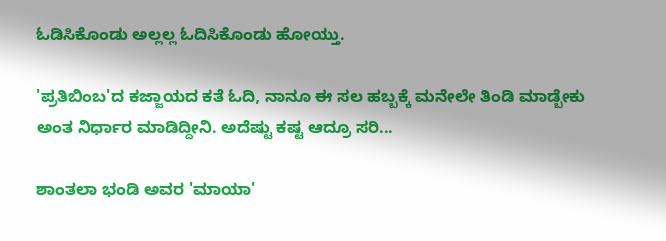ಓಡಿಸಿಕೊಂಡು ಅಲ್ಲಲ್ಲ ಓದಿಸಿಕೊಂಡು ಹೋಯ್ತು.

'ಪ್ರತಿಬಿಂಬ'ದ ಕಜ್ಜಾಯದ ಕತೆ ಓದಿ, ನಾನೂ ಈ ಸಲ ಹಬ್ಬಕ್ಕೆ ಮನೇಲೇ ತಿಂಡಿ ಮಾಡ್ಬೇಕು ಅಂತ ನಿರ್ಧಾರ ಮಾಡಿದ್ದೀನಿ. ಅದೆಷ್ಟು ಕಷ್ಟ ಆದ್ರೂ ಸರಿ...

ಶಾಂತಲಾ ಭಂಡಿ ಅವರ 'ಮಾಯಾ'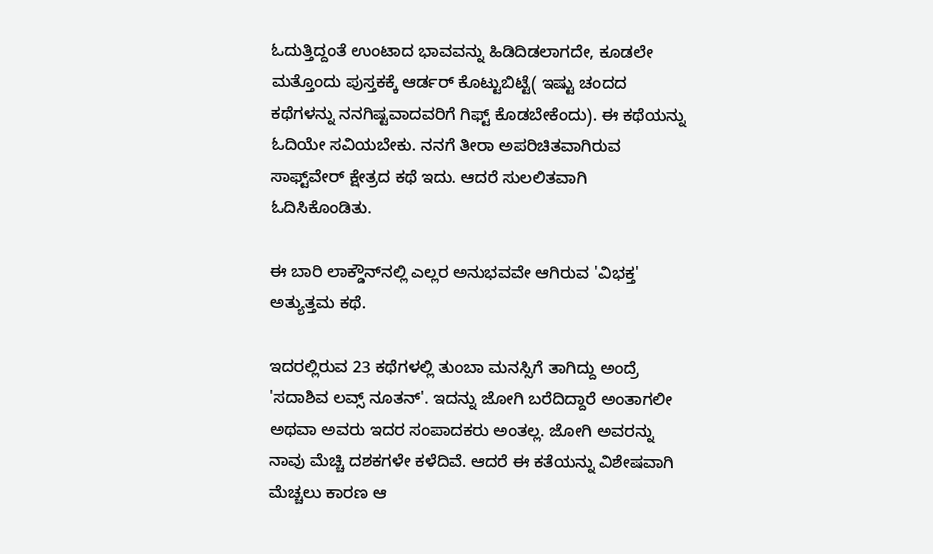ಓದುತ್ತಿದ್ದಂತೆ ಉಂಟಾದ ಭಾವವನ್ನು ಹಿಡಿದಿಡಲಾಗದೇ, ಕೂಡಲೇ ಮತ್ತೊಂದು ಪುಸ್ತಕಕ್ಕೆ ಆರ್ಡರ್ ಕೊಟ್ಟುಬಿಟ್ಟೆ( ಇಷ್ಟು ಚಂದದ ಕಥೆಗಳನ್ನು ನನಗಿಷ್ಟವಾದವರಿಗೆ ಗಿಫ್ಟ್ ಕೊಡಬೇಕೆಂದು). ಈ ಕಥೆಯನ್ನು ಓದಿಯೇ ಸವಿಯಬೇಕು. ನನಗೆ ತೀರಾ ಅಪರಿಚಿತವಾಗಿರುವ ಸಾಫ್ಟ್‌ವೇರ್ ಕ್ಷೇತ್ರದ ಕಥೆ ಇದು. ಆದರೆ ಸುಲಲಿತವಾಗಿ ಓದಿಸಿಕೊಂಡಿತು.

ಈ ಬಾರಿ ಲಾಕ್ಡೌನ್‌ನಲ್ಲಿ ಎಲ್ಲರ ಅನುಭವವೇ ಆಗಿರುವ 'ವಿಭಕ್ತ' ಅತ್ಯುತ್ತಮ ಕಥೆ.

ಇದರಲ್ಲಿರುವ 23 ಕಥೆಗಳಲ್ಲಿ ತುಂಬಾ ಮನಸ್ಸಿಗೆ ತಾಗಿದ್ದು ಅಂದ್ರೆ 'ಸದಾಶಿವ ಲವ್ಸ್ ನೂತನ್'. ಇದನ್ನು ಜೋಗಿ ಬರೆದಿದ್ದಾರೆ ಅಂತಾಗಲೀ ಅಥವಾ ಅವರು ಇದರ ಸಂಪಾದಕರು ಅಂತಲ್ಲ. ಜೋಗಿ ಅವರನ್ನು ನಾವು ಮೆಚ್ಚಿ ದಶಕಗಳೇ ಕಳೆದಿವೆ. ಆದರೆ ಈ ಕತೆಯನ್ನು ವಿಶೇಷವಾಗಿ ಮೆಚ್ಚಲು ಕಾರಣ ಆ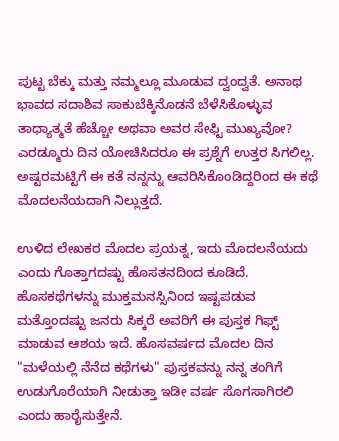ಪುಟ್ಟ ಬೆಕ್ಕು ಮತ್ತು ನಮ್ಮಲ್ಲೂ ಮೂಡುವ ದ್ವಂದ್ವತೆ. ಅನಾಥ ಭಾವದ ಸದಾಶಿವ ಸಾಕುಬೆಕ್ಕಿನೊಡನೆ ಬೆಳೆಸಿಕೊಳ್ಳುವ ತಾಧ್ಯಾತ್ಮತೆ ಹೆಚ್ಚೋ ಅಥವಾ ಅವರ ಸೇಫ್ಟಿ ಮುಖ್ಯವೋ? ಎರಡ್ಮೂರು ದಿನ ಯೋಚಿಸಿದರೂ ಈ ಪ್ರಶ್ನೆಗೆ ಉತ್ತರ ಸಿಗಲಿಲ್ಲ. ಅಷ್ಟರಮಟ್ಟಿಗೆ ಈ ಕತೆ ನನ್ನನ್ನು ಆವರಿಸಿಕೊಂಡಿದ್ದರಿಂದ ಈ ಕಥೆ ಮೊದಲನೆಯದಾಗಿ ನಿಲ್ಲುತ್ತದೆ.

ಉಳಿದ ಲೇಖಕರ ಮೊದಲ ಪ್ರಯತ್ನ, ಇದು ಮೊದಲನೆಯದು ಎಂದು ಗೊತ್ತಾಗದಷ್ಟು ಹೊಸತನದಿಂದ ಕೂಡಿದೆ. ಹೊಸಕಥೆಗಳನ್ನು ಮುಕ್ತಮನಸ್ಸಿನಿಂದ ಇಷ್ಟಪಡುವ ಮತ್ತೊಂದಷ್ಟು ಜನರು ಸಿಕ್ಕರೆ ಅವರಿಗೆ ಈ ಪುಸ್ತಕ ಗಿಫ್ಟ್ ಮಾಡುವ ಆಶಯ ಇದೆ. ಹೊಸವರ್ಷದ ಮೊದಲ ದಿನ "ಮಳೆಯಲ್ಲಿ ನೆನೆದ ಕಥೆಗಳು" ಪುಸ್ತಕವನ್ನು ನನ್ನ ತಂಗಿಗೆ ಉಡುಗೊರೆಯಾಗಿ ನೀಡುತ್ತಾ ಇಡೀ ವರ್ಷ ಸೊಗಸಾಗಿರಲಿ ಎಂದು ಹಾರೈಸುತ್ತೇನೆ.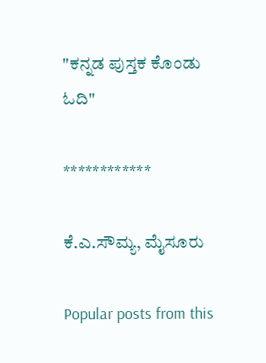"ಕನ್ನಡ ಪುಸ್ತಕ ಕೊಂಡು ಓದಿ"

************

ಕೆ.ಎ.ಸೌಮ್ಯ, ಮೈಸೂರು

Popular posts from this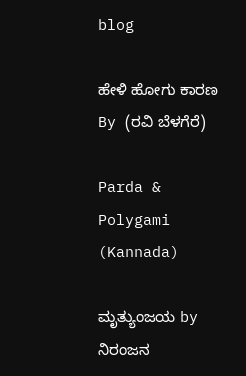blog

ಹೇಳಿ ಹೋಗು ಕಾರಣ By (ರವಿ ಬೆಳಗೆರೆ)

Parda & Polygami (Kannada)

ಮೃತ್ಯುಂಜಯ by ನಿರಂಜನ